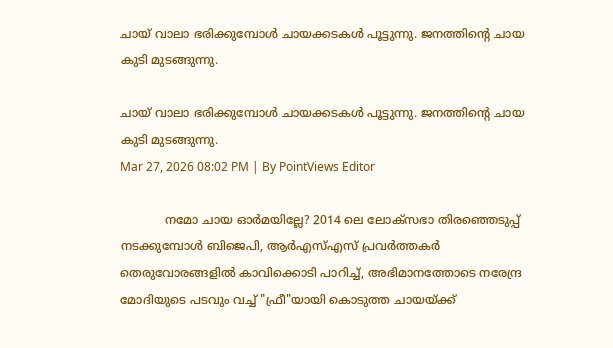ചായ് വാലാ ഭരിക്കുമ്പോൾ ചായക്കടകൾ പൂട്ടുന്നു. ജനത്തിൻ്റെ ചായ കുടി മുടങ്ങുന്നു.

ചായ് വാലാ ഭരിക്കുമ്പോൾ ചായക്കടകൾ പൂട്ടുന്നു. ജനത്തിൻ്റെ ചായ കുടി മുടങ്ങുന്നു.
Mar 27, 2026 08:02 PM | By PointViews Editor

            നമോ ചായ ഓർമയില്ലേ? 2014 ലെ ലോക്സഭാ തിരഞ്ഞെടുപ്പ് നടക്കുമ്പോൾ ബിജെപി, ആർഎസ്എസ് പ്രവർത്തകർ തെരുവോരങ്ങളിൽ കാവിക്കൊടി പാറിച്ച്, അഭിമാനത്തോടെ നരേന്ദ്ര മോദിയുടെ പടവും വച്ച് "ഫ്രീ"യായി കൊടുത്ത ചായയ്ക്ക്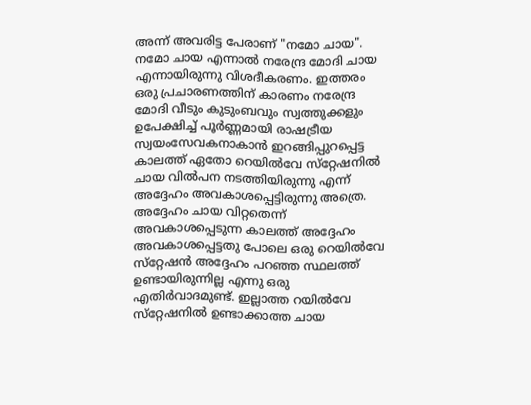അന്ന് അവരിട്ട പേരാണ് "നമോ ചായ". നമോ ചായ എന്നാൽ നരേന്ദ്ര മോദി ചായ എന്നായിരുന്നു വിശദീകരണം. ഇത്തരം ഒരു പ്രചാരണത്തിന് കാരണം നരേന്ദ്ര മോദി വീടും കുടുംബവും സ്വത്തുക്കളും ഉപേക്ഷിച്ച് പൂർണ്ണമായി രാഷട്രീയ സ്വയംസേവകനാകാൻ ഇറങ്ങിപ്പുറപ്പെട്ട കാലത്ത് ഏതോ റെയിൽവേ സ്‌റ്റേഷനിൽ ചായ വിൽപന നടത്തിയിരുന്നു എന്ന് അദ്ദേഹം അവകാശപ്പെട്ടിരുന്നു അത്രെ. അദ്ദേഹം ചായ വിറ്റതെന്ന് അവകാശപ്പെടുന്ന കാലത്ത് അദ്ദേഹം അവകാശപ്പെട്ടതു പോലെ ഒരു റെയിൽവേ സ്‌റ്റേഷൻ അദ്ദേഹം പറഞ്ഞ സ്ഥലത്ത് ഉണ്ടായിരുന്നില്ല എന്നു ഒരു എതിർവാദമുണ്ട്. ഇല്ലാത്ത റയിൽവേ സ്‌റ്റേഷനിൽ ഉണ്ടാക്കാത്ത ചായ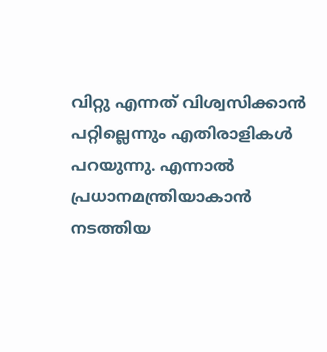വിറ്റു എന്നത് വിശ്വസിക്കാൻ പറ്റില്ലെന്നും എതിരാളികൾ പറയുന്നു. എന്നാൽ പ്രധാനമന്ത്രിയാകാൻ നടത്തിയ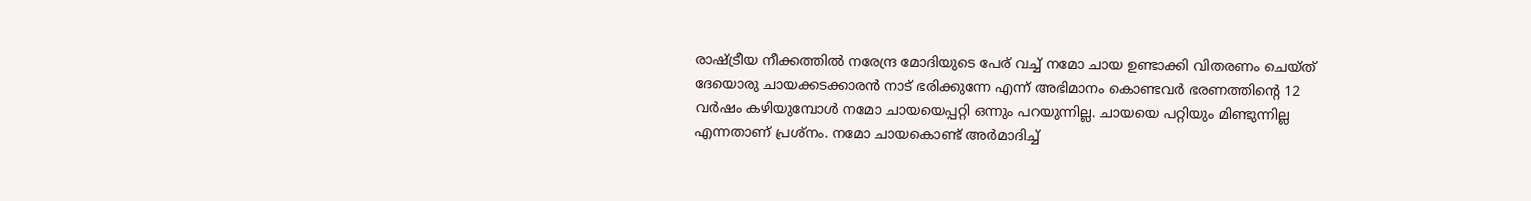രാഷ്ട്രീയ നീക്കത്തിൽ നരേന്ദ്ര മോദിയുടെ പേര് വച്ച് നമോ ചായ ഉണ്ടാക്കി വിതരണം ചെയ്ത് ദേയൊരു ചായക്കടക്കാരൻ നാട് ഭരിക്കുന്നേ എന്ന് അഭിമാനം കൊണ്ടവർ ഭരണത്തിൻ്റെ 12 വർഷം കഴിയുമ്പോൾ നമോ ചായയെപ്പറ്റി ഒന്നും പറയുന്നില്ല. ചായയെ പറ്റിയും മിണ്ടുന്നില്ല എന്നതാണ് പ്രശ്നം. നമോ ചായകൊണ്ട് അർമാദിച്ച്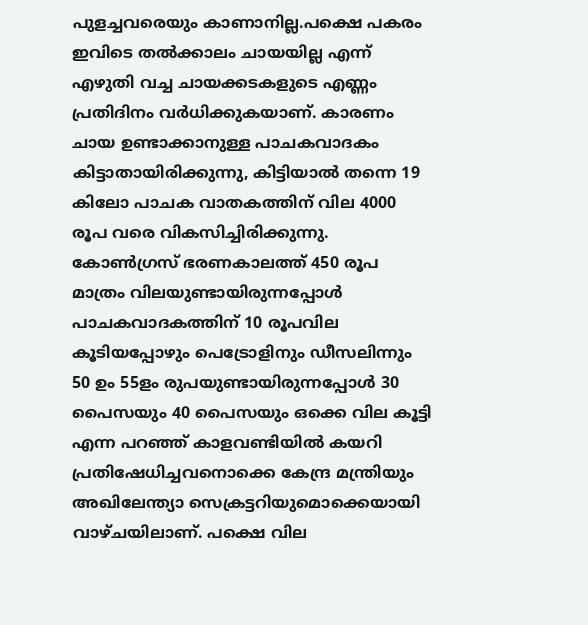പുളച്ചവരെയും കാണാനില്ല.പക്ഷെ പകരം ഇവിടെ തൽക്കാലം ചായയില്ല എന്ന് എഴുതി വച്ച ചായക്കടകളുടെ എണ്ണം പ്രതിദിനം വർധിക്കുകയാണ്. കാരണം ചായ ഉണ്ടാക്കാനുള്ള പാചകവാദകം കിട്ടാതായിരിക്കുന്നു, കിട്ടിയാൽ തന്നെ 19 കിലോ പാചക വാതകത്തിന് വില 4000 രൂപ വരെ വികസിച്ചിരിക്കുന്നു. കോൺഗ്രസ് ഭരണകാലത്ത് 450 രൂപ മാത്രം വിലയുണ്ടായിരുന്നപ്പോൾ പാചകവാദകത്തിന് 10 രൂപവില കൂടിയപ്പോഴും പെട്രോളിനും ഡീസലിന്നും 50 ഉം 55ളം രുപയുണ്ടായിരുന്നപ്പോൾ 30 പൈസയും 40 പൈസയും ഒക്കെ വില കൂട്ടി എന്ന പറഞ്ഞ് കാളവണ്ടിയിൽ കയറി പ്രതിഷേധിച്ചവനൊക്കെ കേന്ദ്ര മന്ത്രിയും അഖിലേന്ത്യാ സെക്രട്ടറിയുമൊക്കെയായി വാഴ്ചയിലാണ്. പക്ഷെ വില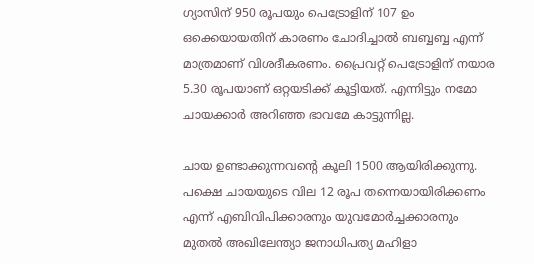ഗ്യാസിന് 950 രൂപയും പെട്രോളിന് 107 ഉം ഒക്കെയായതിന് കാരണം ചോദിച്ചാൽ ബബ്ബബ്ബ എന്ന് മാത്രമാണ് വിശദീകരണം. പ്രൈവറ്റ് പെട്രോളിന് നയാര 5.30 രൂപയാണ് ഒറ്റയടിക്ക് കൂട്ടിയത്. എന്നിട്ടും നമോ ചായക്കാർ അറിഞ്ഞ ഭാവമേ കാട്ടുന്നില്ല.

ചായ ഉണ്ടാക്കുന്നവൻ്റെ കൂലി 1500 ആയിരിക്കുന്നു. പക്ഷെ ചായയുടെ വില 12 രൂപ തന്നെയായിരിക്കണം എന്ന് എബിവിപിക്കാരനും യുവമോർച്ചക്കാരനും മുതൽ അഖിലേന്ത്യാ ജനാധിപത്യ മഹിളാ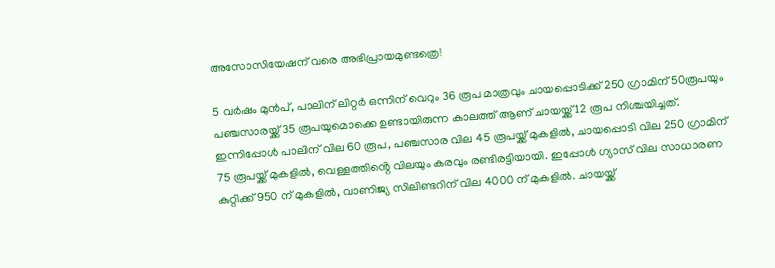അസോസിയേഷന് വരെ അഭിപ്രായമുണ്ടത്രെ!

5 വർഷം മുൻപ്, പാലിന് ലിറ്റർ ഒന്നിന് വെറും 36 രൂപ മാത്രവും ചായപ്പൊടിക്ക് 250 ഗ്രാമിന് 50രൂപയും പഞ്ചസാരയ്ക്ക് 35 രൂപയുമൊക്കെ ഉണ്ടായിരുന്ന കാലത്ത് ആണ് ചായയ്ക്ക് 12 രൂപ നിശ്ചയിച്ചത്. ഇന്നിപ്പോൾ പാലിന് വില 60 രൂപ, പഞ്ചസാര വില 45 രൂപയ്ക്ക് മുകളിൽ, ചായപ്പൊടി വില 250 ഗ്രാമിന് 75 രൂപയ്ക്ക് മുകളിൽ, വെള്ളത്തിൻ്റെ വിലയും കരവും രണ്ടിരട്ടിയായി. ഇപ്പോൾ ഗ്യാസ് വില സാധാരണ കുറ്റിക്ക് 950 ന് മുകളിൽ, വാണിജ്യ സിലിണ്ടറിന് വില 4000 ന് മുകളിൽ. ചായയ്ക്ക്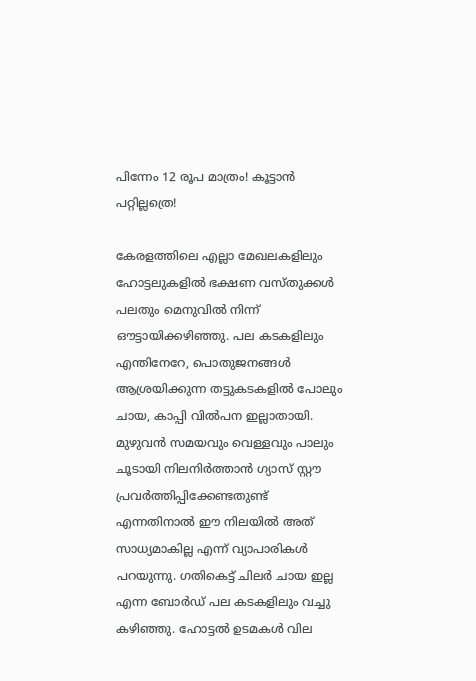പിന്നേം 12 രൂപ മാത്രം! കൂട്ടാൻ പറ്റില്ലത്രെ!

കേരളത്തിലെ എല്ലാ മേഖലകളിലും ഹോട്ടലുകളിൽ ഭക്ഷണ വസ്തുക്കൾ പലതും മെനുവിൽ നിന്ന് ഔട്ടായിക്കഴിഞ്ഞു. പല കടകളിലും എന്തിനേറേ, പൊതുജനങ്ങൾ ആശ്രയിക്കുന്ന തട്ടുകടകളിൽ പോലും ചായ, കാപ്പി വിൽപന ഇല്ലാതായി. മുഴുവൻ സമയവും വെള്ളവും പാലും ചൂടായി നിലനിർത്താൻ ഗ്യാസ് സ്റ്റൗ പ്രവർത്തിപ്പിക്കേണ്ടതുണ്ട് എന്നതിനാൽ ഈ നിലയിൽ അത് സാധ്യമാകില്ല എന്ന് വ്യാപാരികൾ പറയുന്നു. ഗതികെട്ട് ചിലർ ചായ ഇല്ല എന്ന ബോർഡ് പല കടകളിലും വച്ചു കഴിഞ്ഞു. ഹോട്ടൽ ഉടമകൾ വില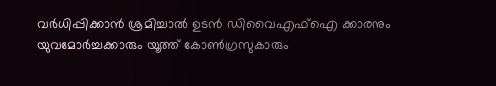വർധിപ്പിക്കാൻ ശ്രമിച്ചാൽ ഉടൻ ഡിവൈഎഫ്ഐ ക്കാരനും യുവമോർച്ചക്കാരും യൂത്ത് കോൺഗ്രസുകാരും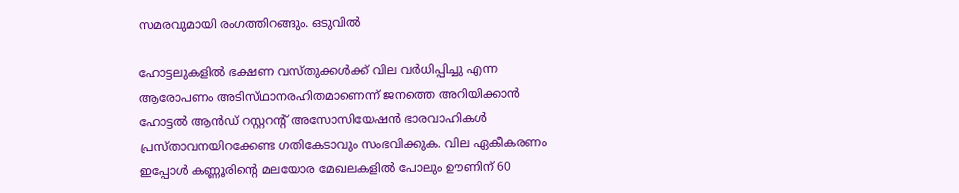സമരവുമായി രംഗത്തിറങ്ങും. ഒടുവിൽ

ഹോട്ടലുകളിൽ ഭക്ഷണ വസ്‌തുക്കൾക്ക് വില വർധിപ്പിച്ചു എന്ന ആരോപണം അടിസ്‌ഥാനരഹിതമാണെന്ന് ജനത്തെ അറിയിക്കാൻ ഹോട്ടൽ ആൻഡ് റസ്റ്ററന്റ് അസോസിയേഷൻ ഭാരവാഹികൾ പ്രസ്താവനയിറക്കേണ്ട ഗതികേടാവും സംഭവിക്കുക. വില ഏകീകരണം ഇപ്പോൾ കണ്ണൂരിൻ്റെ മലയോര മേഖലകളിൽ പോലും ഊണിന് 60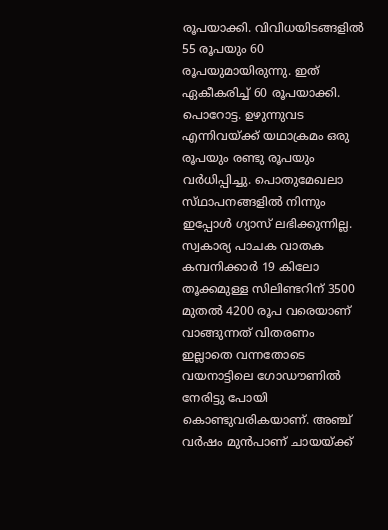രൂപയാക്കി. വിവിധയിടങ്ങളിൽ 55 രൂപയും 60 രൂപയുമായിരുന്നു. ഇത് ഏകീകരിച്ച് 60 രൂപയാക്കി. പൊറോട്ട. ഉഴുന്നുവട എന്നിവയ്ക്ക് യഥാക്രമം ഒരു രൂപയും രണ്ടു രൂപയും വർധിപ്പിച്ചു. പൊതുമേഖലാ സ്‌ഥാപനങ്ങളിൽ നിന്നും ഇപ്പോൾ ഗ്യാസ് ലഭിക്കുന്നില്ല. സ്വകാര്യ പാചക വാതക കമ്പനിക്കാർ 19 കിലോ തൂക്കമുള്ള സിലിണ്ടറിന് 3500 മുതൽ 4200 രൂപ വരെയാണ് വാങ്ങുന്നത് വിതരണം ഇല്ലാതെ വന്നതോടെ വയനാട്ടിലെ ഗോഡൗണിൽ നേരിട്ടു പോയി കൊണ്ടുവരികയാണ്. അഞ്ച് വർഷം മുൻപാണ് ചായയ്ക്ക്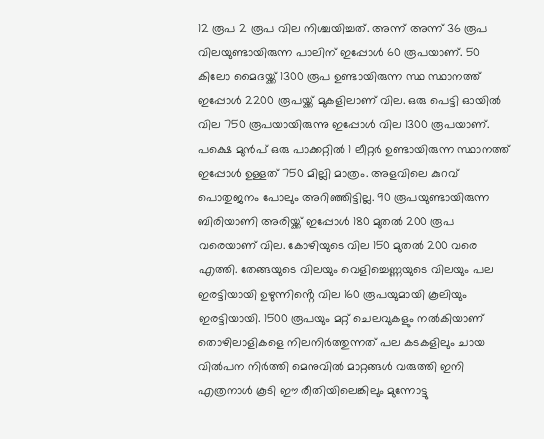12 രൂപ 2 രൂപ വില നിശ്ചയിച്ചത്. അന്ന് അന്ന് 36 രൂപ വിലയുണ്ടായിരുന്ന പാലിന് ഇപ്പോൾ 60 രൂപയാണ്. 50 കിലോ മൈദയ്ക്ക് 1300 രൂപ ഉണ്ടായിരുന്ന സ്ഥ സ്ഥ‌ാനത്ത് ഇപ്പോൾ 2200 രൂപയ്ക്ക് മുകളിലാണ് വില. ഒരു പെട്ടി ഓയിൽ വില 750 രൂപയായിരുന്നു ഇപ്പോൾ വില 1300 രൂപയാണ്. പക്ഷെ മുൻപ് ഒരു പാക്കറ്റിൽ 1 ലീറ്റർ ഉണ്ടായിരുന്ന സ്ഥാനത്ത് ഇപ്പോൾ ഉള്ളത് 750 മില്ലി മാത്രം. അളവിലെ കുറവ് പൊതുജനം പോലും അറിഞ്ഞിട്ടില്ല. 90 രൂപയുണ്ടായിരുന്ന ബിരിയാണി അരിയ്ക്ക് ഇപ്പോൾ 180 മുതൽ 200 രൂപ വരെയാണ് വില. കോഴിയുടെ വില 150 മുതൽ 200 വരെ എത്തി. തേങ്ങയുടെ വിലയും വെളിച്ചെണ്ണയുടെ വിലയും പല ഇരട്ടിയായി ഉഴുന്നിൻ്റെ വില 160 രൂപയുമായി കൂലിയും ഇരട്ടിയായി. 1500 രൂപയും മറ്റ് ചെലവുകളും നൽകിയാണ് തൊഴിലാളികളെ നിലനിർത്തുന്നത് പല കടകളിലും ചായ വിൽപന നിർത്തി മെനുവിൽ മാറ്റങ്ങൾ വരുത്തി ഇനി എത്രനാൾ കൂടി ഈ രീതിയിലെങ്കിലും മുന്നോട്ടു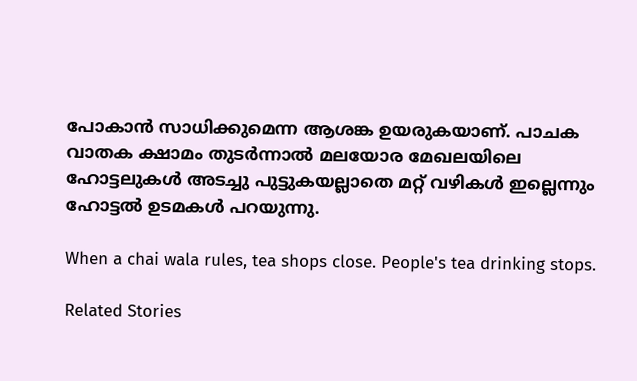പോകാൻ സാധിക്കുമെന്ന ആശങ്ക ഉയരുകയാണ്. പാചക വാതക ക്ഷാമം തുടർന്നാൽ മലയോര മേഖലയിലെ ഹോട്ടലുകൾ അടച്ചു പുട്ടുകയല്ലാതെ മറ്റ് വഴികൾ ഇല്ലെന്നും ഹോട്ടൽ ഉടമകൾ പറയുന്നു.

When a chai wala rules, tea shops close. People's tea drinking stops.

Related Stories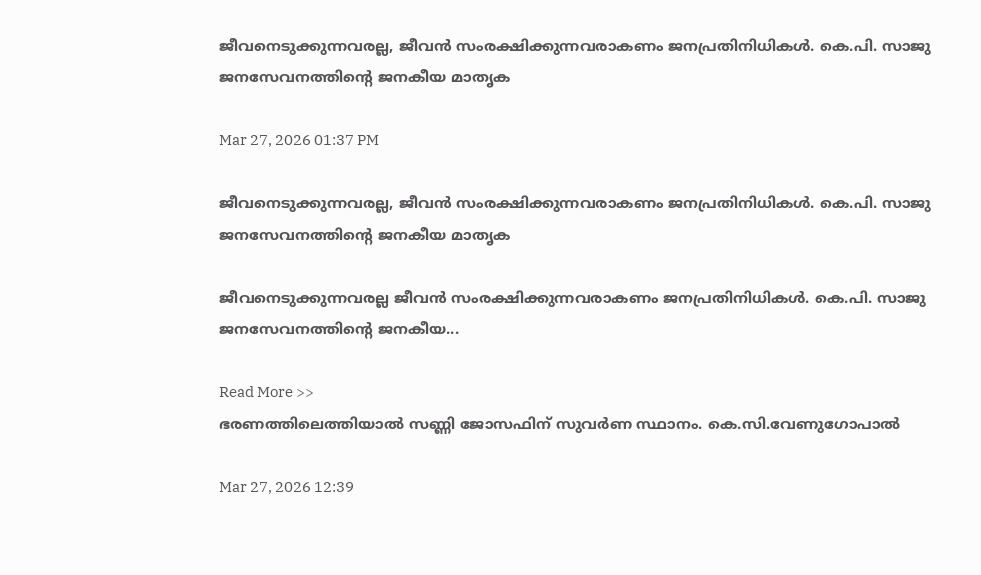ജീവനെടുക്കുന്നവരല്ല, ജീവൻ സംരക്ഷിക്കുന്നവരാകണം ജനപ്രതിനിധികൾ. കെ.പി. സാജു ജനസേവനത്തിന്റെ ജനകീയ മാതൃക

Mar 27, 2026 01:37 PM

ജീവനെടുക്കുന്നവരല്ല, ജീവൻ സംരക്ഷിക്കുന്നവരാകണം ജനപ്രതിനിധികൾ. കെ.പി. സാജു ജനസേവനത്തിന്റെ ജനകീയ മാതൃക

ജീവനെടുക്കുന്നവരല്ല ജീവൻ സംരക്ഷിക്കുന്നവരാകണം ജനപ്രതിനിധികൾ. കെ.പി. സാജു ജനസേവനത്തിന്റെ ജനകീയ...

Read More >>
ഭരണത്തിലെത്തിയാൽ സണ്ണി ജോസഫിന് സുവർണ സ്ഥാനം. കെ.സി.വേണുഗോപാൽ

Mar 27, 2026 12:39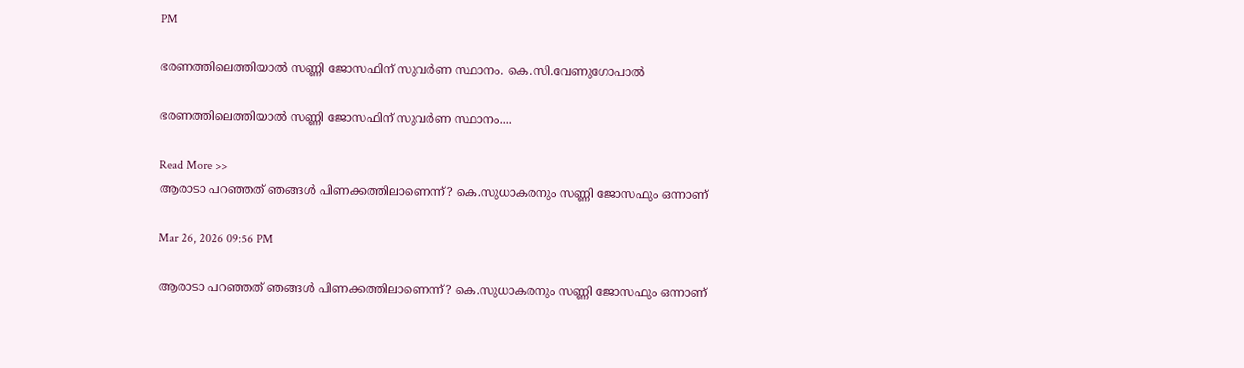PM

ഭരണത്തിലെത്തിയാൽ സണ്ണി ജോസഫിന് സുവർണ സ്ഥാനം. കെ.സി.വേണുഗോപാൽ

ഭരണത്തിലെത്തിയാൽ സണ്ണി ജോസഫിന് സുവർണ സ്ഥാനം....

Read More >>
ആരാടാ പറഞ്ഞത് ഞങ്ങൾ പിണക്കത്തിലാണെന്ന്? കെ.സുധാകരനും സണ്ണി ജോസഫും ഒന്നാണ്

Mar 26, 2026 09:56 PM

ആരാടാ പറഞ്ഞത് ഞങ്ങൾ പിണക്കത്തിലാണെന്ന്? കെ.സുധാകരനും സണ്ണി ജോസഫും ഒന്നാണ്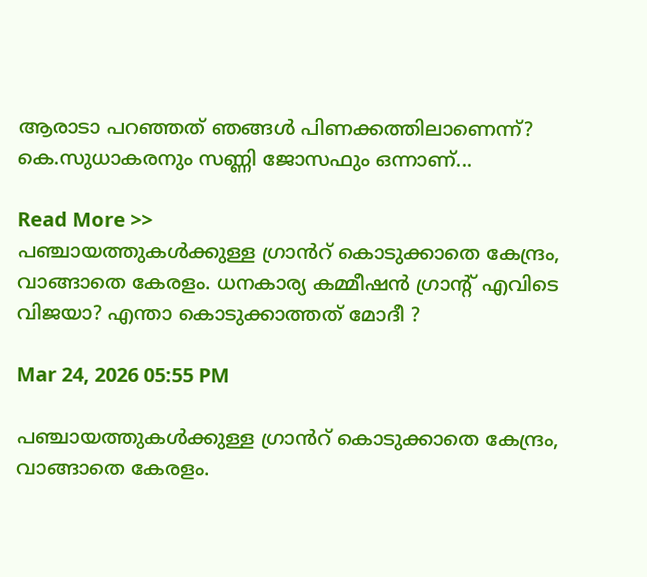ആരാടാ പറഞ്ഞത് ഞങ്ങൾ പിണക്കത്തിലാണെന്ന്? കെ.സുധാകരനും സണ്ണി ജോസഫും ഒന്നാണ്...

Read More >>
പഞ്ചായത്തുകൾക്കുള്ള ഗ്രാൻറ് കൊടുക്കാതെ കേന്ദ്രം, വാങ്ങാതെ കേരളം. ധനകാര്യ കമ്മീഷൻ ഗ്രാൻ്റ് എവിടെ വിജയാ? എന്താ കൊടുക്കാത്തത് മോദീ ?

Mar 24, 2026 05:55 PM

പഞ്ചായത്തുകൾക്കുള്ള ഗ്രാൻറ് കൊടുക്കാതെ കേന്ദ്രം, വാങ്ങാതെ കേരളം.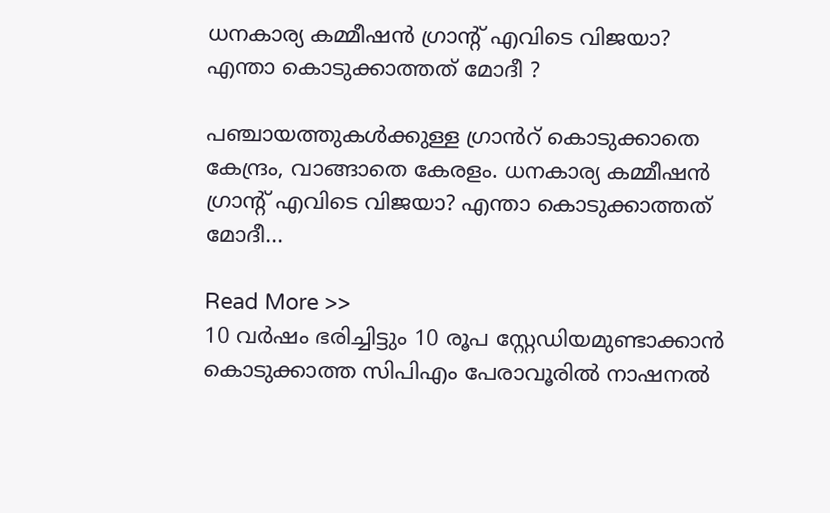ധനകാര്യ കമ്മീഷൻ ഗ്രാൻ്റ് എവിടെ വിജയാ? എന്താ കൊടുക്കാത്തത് മോദീ ?

പഞ്ചായത്തുകൾക്കുള്ള ഗ്രാൻറ് കൊടുക്കാതെ കേന്ദ്രം, വാങ്ങാതെ കേരളം. ധനകാര്യ കമ്മീഷൻ ഗ്രാൻ്റ് എവിടെ വിജയാ? എന്താ കൊടുക്കാത്തത് മോദീ...

Read More >>
10 വർഷം ഭരിച്ചിട്ടും 10 രൂപ സ്റ്റേഡിയമുണ്ടാക്കാൻ കൊടുക്കാത്ത സിപിഎം പേരാവൂരിൽ നാഷനൽ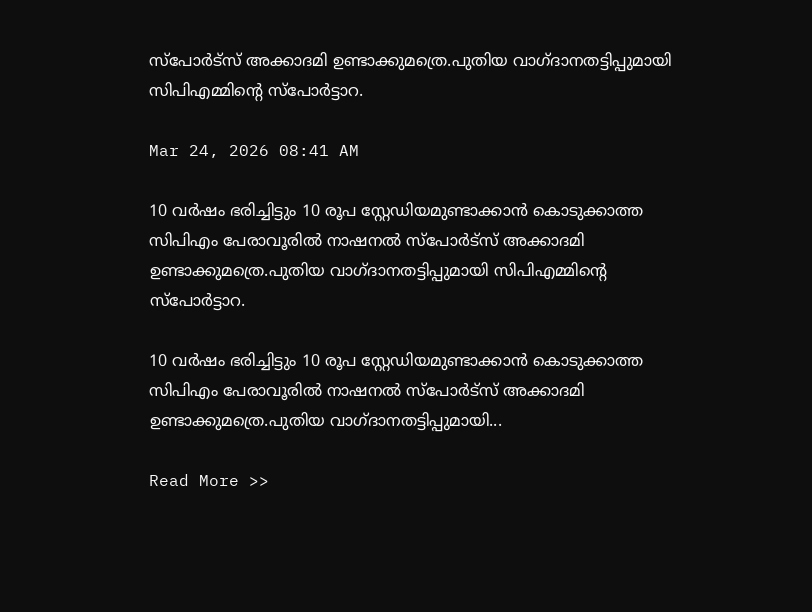സ്പോർട്സ് അക്കാദമി ഉണ്ടാക്കുമത്രെ.പുതിയ വാഗ്ദാനതട്ടിപ്പുമായി സിപിഎമ്മിൻ്റെ സ്പോർട്ടാറ.

Mar 24, 2026 08:41 AM

10 വർഷം ഭരിച്ചിട്ടും 10 രൂപ സ്റ്റേഡിയമുണ്ടാക്കാൻ കൊടുക്കാത്ത സിപിഎം പേരാവൂരിൽ നാഷനൽ സ്പോർട്സ് അക്കാദമി ഉണ്ടാക്കുമത്രെ.പുതിയ വാഗ്ദാനതട്ടിപ്പുമായി സിപിഎമ്മിൻ്റെ സ്പോർട്ടാറ.

10 വർഷം ഭരിച്ചിട്ടും 10 രൂപ സ്റ്റേഡിയമുണ്ടാക്കാൻ കൊടുക്കാത്ത സിപിഎം പേരാവൂരിൽ നാഷനൽ സ്പോർട്സ് അക്കാദമി ഉണ്ടാക്കുമത്രെ.പുതിയ വാഗ്ദാനതട്ടിപ്പുമായി...

Read More >>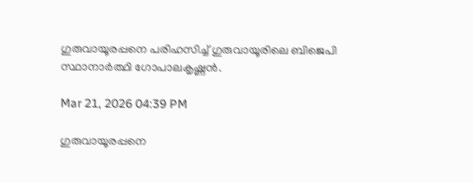ഗുരുവായൂരപ്പനെ പരിഹസിച്ച് ഗുരുവായൂരിലെ ബിജെപി സ്ഥാനാർത്ഥി ഗോപാലകൃഷ്ണൻ.

Mar 21, 2026 04:39 PM

ഗുരുവായൂരപ്പനെ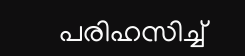പരിഹസിച്ച്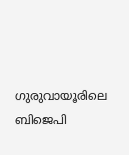ഗുരുവായൂരിലെ ബിജെപി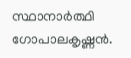സ്ഥാനാർത്ഥി ഗോപാലകൃഷ്ണൻ.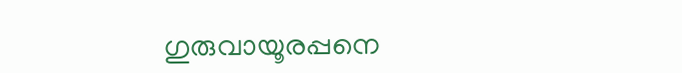ഗുരുവായൂരപ്പനെ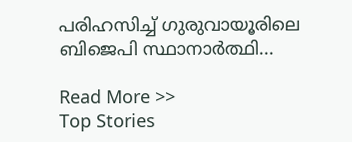പരിഹസിച്ച് ഗുരുവായൂരിലെ ബിജെപി സ്ഥാനാർത്ഥി...

Read More >>
Top Stories